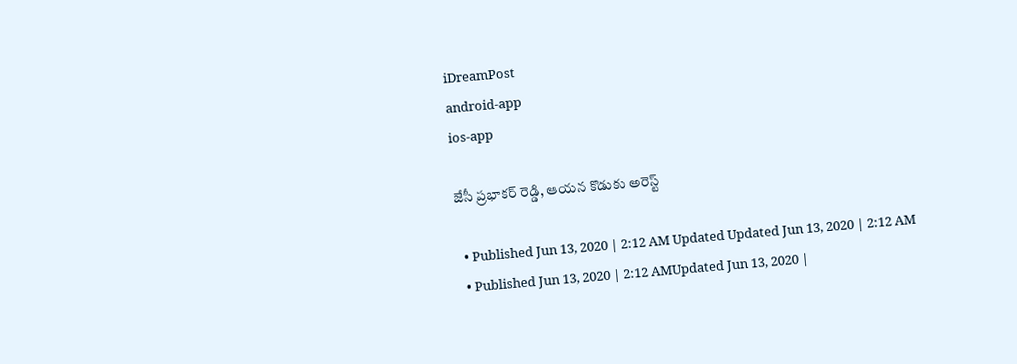iDreamPost
android-app
ios-app

జేసీ ప్రభాకర్ రెడ్డి, ఆయన కొడుకు అరెస్ట్

  • Published Jun 13, 2020 | 2:12 AM Updated Updated Jun 13, 2020 | 2:12 AM
  • Published Jun 13, 2020 | 2:12 AMUpdated Jun 13, 2020 |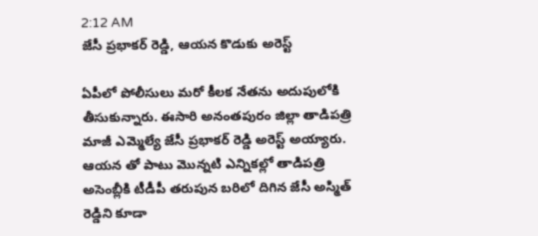2:12 AM
జేసీ ప్రభాకర్ రెడ్డి, ఆయన కొడుకు అరెస్ట్

ఏపీలో పోలీసులు మరో కీలక నేతను అదుపులోకి తీసుకున్నారు. ఈసారి అనంతపురం జిల్లా తాడిపత్రి మాజీ ఎమ్మెల్యే జేసీ ప్రభాకర్ రెడ్డి అరెస్ట్ అయ్యారు. ఆయన తో పాటు మొన్నటి ఎన్నికల్లో తాడిపత్రి అసెంబ్లీకి టీడీపీ తరుపున బరిలో దిగిన జేసీ అస్మిత్ రెడ్డిని కూడా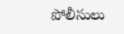పోలీసులు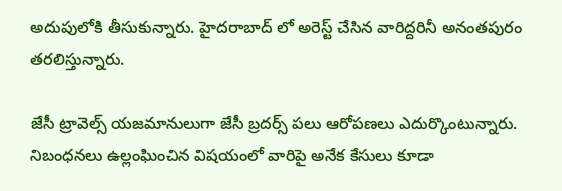అదుపులోకి తీసుకున్నారు. హైదరాబాద్ లో అరెస్ట్ చేసిన వారిద్దరినీ అనంతపురం తరలిస్తున్నారు.

జేసీ ట్రావెల్స్ యజమానులుగా జేసీ బ్రదర్స్ పలు ఆరోపణలు ఎదుర్కొంటున్నారు. నిబంధనలు ఉల్లంఘించిన విషయంలో వారిపై అనేక కేసులు కూడా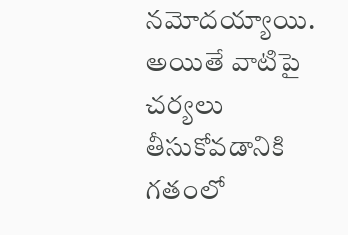నమోదయ్యాయి. అయితే వాటిపై చర్యలు తీసుకోవడానికి గతంలో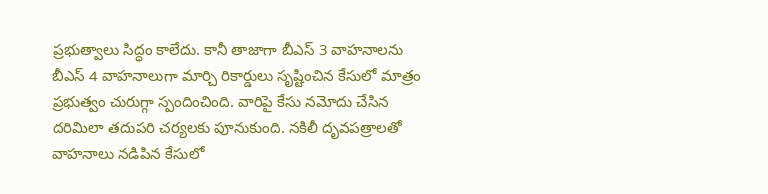ప్రభుత్వాలు సిద్ధం కాలేదు. కానీ తాజాగా బీఎస్ 3 వాహనాలను బీఎస్ 4 వాహనాలుగా మార్చి రికార్డులు సృష్టించిన కేసులో మాత్రం ప్రభుత్వం చురుగ్గా స్పందించింది. వారిపై కేసు నమోదు చేసిన దరిమిలా తదుపరి చర్యలకు పూనుకుంది. నకిలీ దృవపత్రాలతో వాహనాలు నడిపిన కేసులో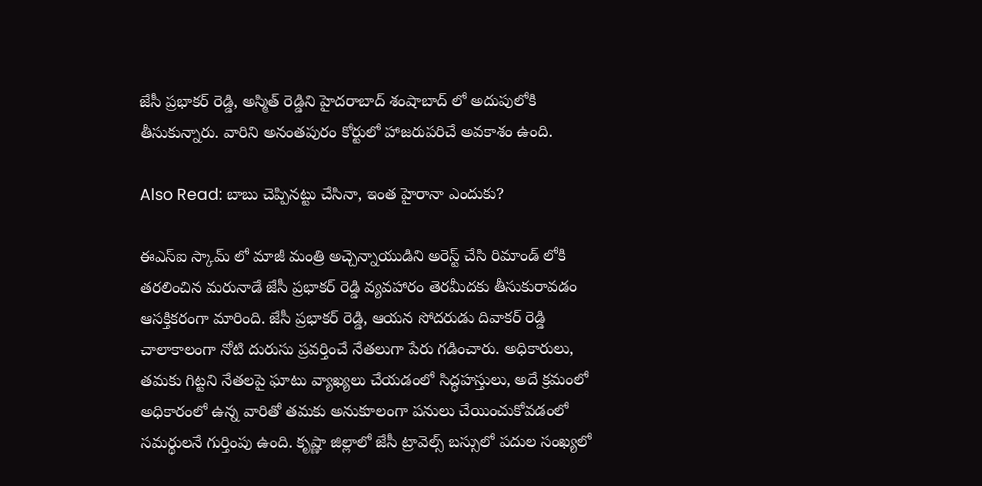జేసీ ప్రభాకర్ రెడ్డి, అస్మిత్ రెడ్డిని హైదరాబాద్ శంషాబాద్ లో అదుపులోకి తీసుకున్నారు. వారిని అనంతపురం కోర్టులో హాజరుపరిచే అవకాశం ఉంది.

Also Read: బాబు చెప్పినట్టు చేసినా, ఇంత హైరానా ఎందుకు?

ఈఎస్ఐ స్కామ్ లో మాజీ మంత్రి అచ్చెన్నాయుడిని అరెస్ట్ చేసి రిమాండ్ లోకి తరలించిన మరునాడే జేసీ ప్రభాకర్ రెడ్డి వ్యవహారం తెరమీదకు తీసుకురావడం ఆసక్తికరంగా మారింది. జేసీ ప్రభాకర్ రెడ్డి, ఆయన సోదరుడు దివాకర్ రెడ్డి చాలాకాలంగా నోటి దురుసు ప్రవర్తించే నేతలుగా పేరు గడించారు. అధికారులు, తమకు గిట్టని నేతలపై ఘాటు వ్యాఖ్యలు చేయడంలో సిద్ధహస్తులు, అదే క్రమంలో అధికారంలో ఉన్న వారితో తమకు అనుకూలంగా పనులు చేయించుకోవడంలో సమర్థులనే గుర్తింపు ఉంది. కృష్ణా జిల్లాలో జేసీ ట్రావెల్స్ బస్సులో పదుల సంఖ్యలో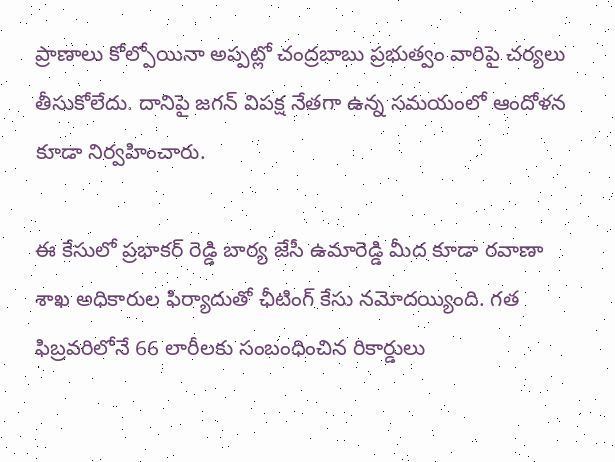ప్రాణాలు కోల్పోయినా అప్పట్లో చంద్రబాబు ప్రభుత్వం వారిపై చర్యలు తీసుకోలేదు. దానిపై జగన్ విపక్ష నేతగా ఉన్న సమయంలో ఆందోళన కూడా నిర్వహించారు.

ఈ కేసులో ప్రభాకర్ రెడ్డి బార్య జేసీ ఉమారెడ్డి మీద కూడా రవాణా శాఖ అధికారుల ఫిర్యాదుతో ఛీటింగ్ కేసు నమోదయ్యింది. గత ఫిబ్రవరిలోనే 66 లారీలకు సంబంధించిన రికార్డులు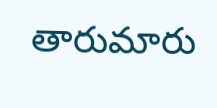తారుమారు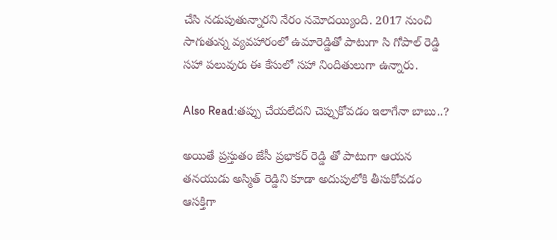చేసి నడుపుతున్నారని నేరం నమోదయ్యింది. 2017 నుంచి సాగుతున్న వ్యవహారంలో ఉమారెడ్డితో పాటుగా సి గోపాల్ రెడ్డి సహా పలువురు ఈ కేసులో సహా నిందితులుగా ఉన్నారు.

Also Read:తప్పు చేయలేదని చెప్పుకోవడం ఇలాగేనా బాబు..?

అయితే ప్రస్తుతం జేసీ ప్రభాకర్ రెడ్డి తో పాటుగా ఆయన తనయుడు అస్మిత్ రెడ్డిని కూడా అదుపులోకి తీసుకోవడం ఆసక్తిగా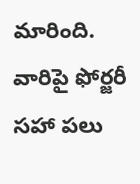మారింది. వారిపై ఫోర్జరీ సహా పలు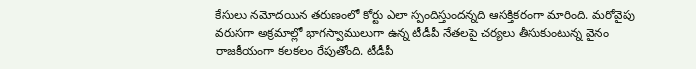కేసులు నమోదయిన తరుణంలో కోర్టు ఎలా స్పందిస్తుందన్నది ఆసక్తికరంగా మారింది. మరోవైపు వరుసగా అక్రమాల్లో భాగస్వాములుగా ఉన్న టీడీపీ నేతలపై చర్యలు తీసుకుంటున్న వైనం రాజకీయంగా కలకలం రేపుతోంది. టీడీపీ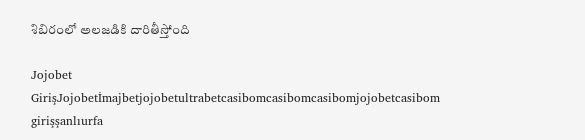శిబిరంలో అలజడికి దారితీస్తోంది

Jojobet GirişJojobetİmajbetjojobetultrabetcasibomcasibomcasibomjojobetcasibom girişşanlıurfa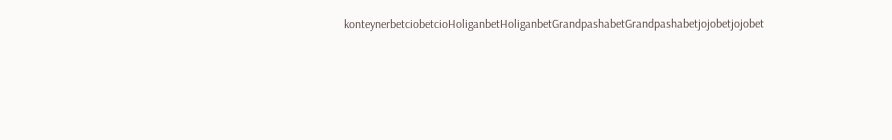konteynerbetciobetcioHoliganbetHoliganbetGrandpashabetGrandpashabetjojobetjojobet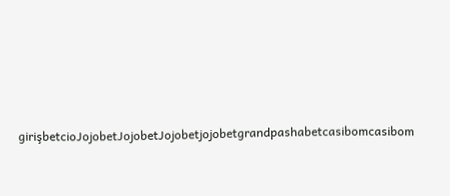girişbetcioJojobetJojobetJojobetjojobetgrandpashabetcasibomcasibom